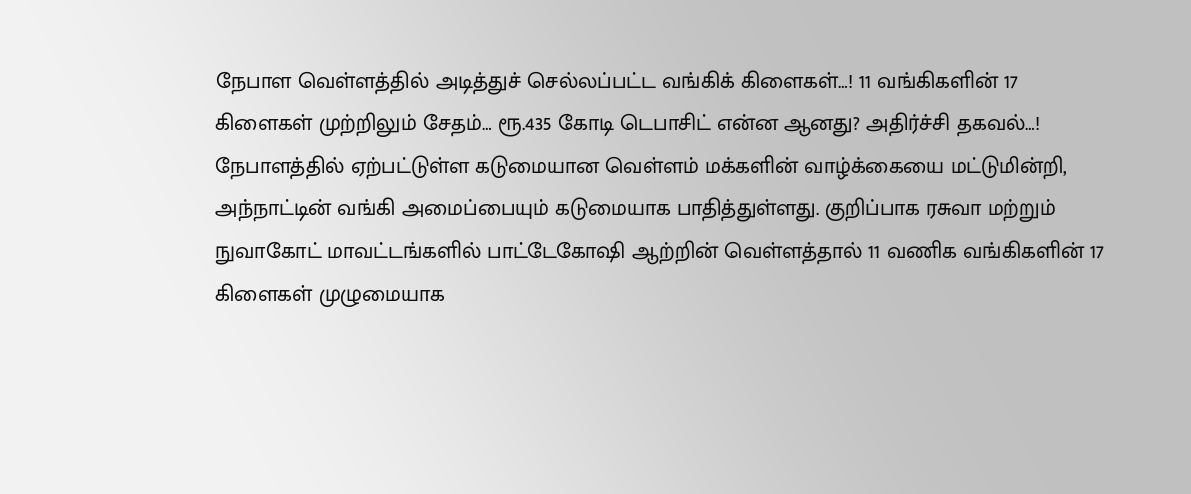நேபாள வெள்ளத்தில் அடித்துச் செல்லப்பட்ட வங்கிக் கிளைகள்…! 11 வங்கிகளின் 17 கிளைகள் முற்றிலும் சேதம்… ரூ.435 கோடி டெபாசிட் என்ன ஆனது? அதிர்ச்சி தகவல்…!
நேபாளத்தில் ஏற்பட்டுள்ள கடுமையான வெள்ளம் மக்களின் வாழ்க்கையை மட்டுமின்றி, அந்நாட்டின் வங்கி அமைப்பையும் கடுமையாக பாதித்துள்ளது. குறிப்பாக ரசுவா மற்றும் நுவாகோட் மாவட்டங்களில் பாட்டேகோஷி ஆற்றின் வெள்ளத்தால் 11 வணிக வங்கிகளின் 17 கிளைகள் முழுமையாக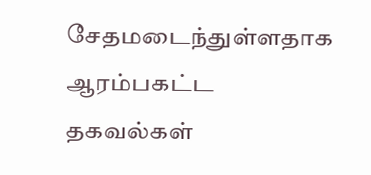சேதமடைந்துள்ளதாக ஆரம்பகட்ட தகவல்கள்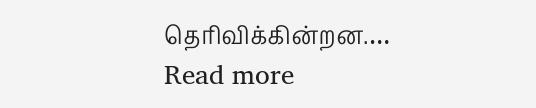தெரிவிக்கின்றன.…
Read more